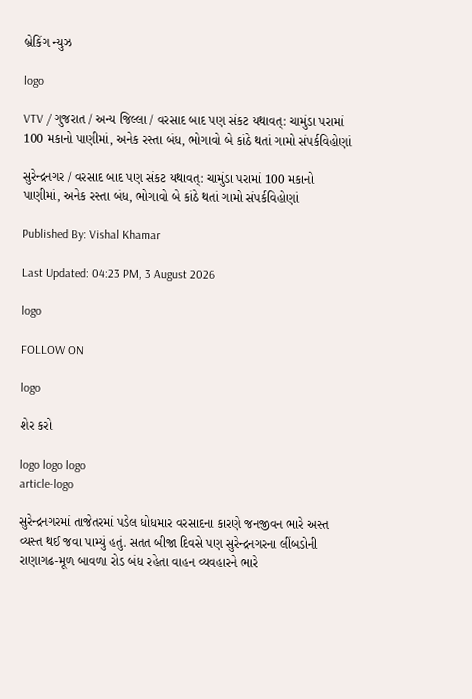બ્રેકિંગ ન્યુઝ

logo

VTV / ગુજરાત / અન્ય જિલ્લા / વરસાદ બાદ પણ સંકટ યથાવત્: ચામુંડા પરામાં 100 મકાનો પાણીમાં, અનેક રસ્તા બંધ, ભોગાવો બે કાંઠે થતાં ગામો સંપર્કવિહોણાં

સુરેન્દ્રનગર / વરસાદ બાદ પણ સંકટ યથાવત્: ચામુંડા પરામાં 100 મકાનો પાણીમાં, અનેક રસ્તા બંધ, ભોગાવો બે કાંઠે થતાં ગામો સંપર્કવિહોણાં

Published By: Vishal Khamar

Last Updated: 04:23 PM, 3 August 2026

logo

FOLLOW ON

logo

શેર કરો

logo logo logo
article-logo

સુરેન્દ્રનગરમાં તાજેતરમાં પડેલ ધોધમાર વરસાદના કારણે જનજીવન ભારે અસ્ત વ્યસ્ત થઈ જવા પામ્યું હતું. સતત બીજા દિવસે પણ સુરેન્દ્રનગરના લીંબડોની રાણાગઢ-મૂળ બાવળા રોડ બંધ રહેતા વાહન વ્યવહારને ભારે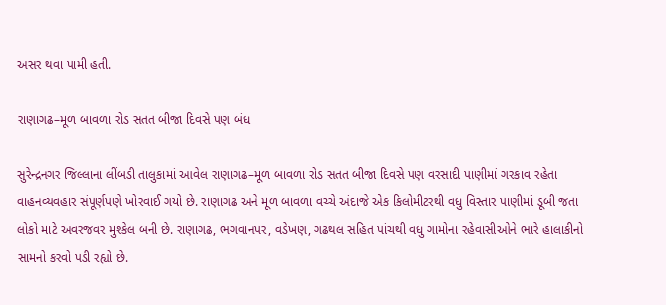અસર થવા પામી હતી.

રાણાગઢ–મૂળ બાવળા રોડ સતત બીજા દિવસે પણ બંધ

સુરેન્દ્રનગર જિલ્લાના લીંબડી તાલુકામાં આવેલ રાણાગઢ–મૂળ બાવળા રોડ સતત બીજા દિવસે પણ વરસાદી પાણીમાં ગરકાવ રહેતા વાહનવ્યવહાર સંપૂર્ણપણે ખોરવાઈ ગયો છે. રાણાગઢ અને મૂળ બાવળા વચ્ચે અંદાજે એક કિલોમીટરથી વધુ વિસ્તાર પાણીમાં ડૂબી જતા લોકો માટે અવરજવર મુશ્કેલ બની છે. રાણાગઢ, ભગવાનપર, વડેખણ, ગઢથલ સહિત પાંચથી વધુ ગામોના રહેવાસીઓને ભારે હાલાકીનો સામનો કરવો પડી રહ્યો છે.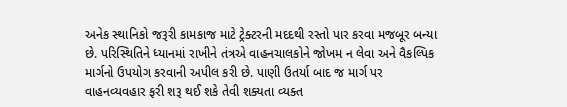અનેક સ્થાનિકો જરૂરી કામકાજ માટે ટ્રેક્ટરની મદદથી રસ્તો પાર કરવા મજબૂર બન્યા છે. પરિસ્થિતિને ધ્યાનમાં રાખીને તંત્રએ વાહનચાલકોને જોખમ ન લેવા અને વૈકલ્પિક માર્ગનો ઉપયોગ કરવાની અપીલ કરી છે. પાણી ઉતર્યા બાદ જ માર્ગ પર વાહનવ્યવહાર ફરી શરૂ થઈ શકે તેવી શક્યતા વ્યક્ત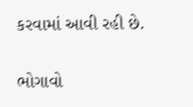કરવામાં આવી રહી છે.

ભોગાવો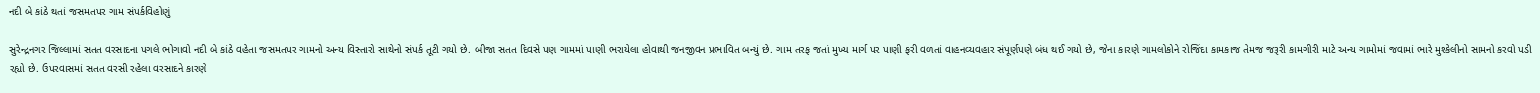નદી બે કાંઠે થતાં જસમતપર ગામ સંપર્કવિહોણું

સુરેન્દ્રનગર જિલ્લામાં સતત વરસાદના પગલે ભોગાવો નદી બે કાંઠે વહેતા જસમતપર ગામનો અન્ય વિસ્તારો સાથેનો સંપર્ક તૂટી ગયો છે. બીજા સતત દિવસે પણ ગામમાં પાણી ભરાયેલા હોવાથી જનજીવન પ્રભાવિત બન્યું છે. ગામ તરફ જતાં મુખ્ય માર્ગ પર પાણી ફરી વળતાં વાહનવ્યવહાર સંપૂર્ણપણે બંધ થઈ ગયો છે, જેના કારણે ગામલોકોને રોજિંદા કામકાજ તેમજ જરૂરી કામગીરી માટે અન્ય ગામોમાં જવામાં ભારે મુશ્કેલીનો સામનો કરવો પડી રહ્યો છે. ઉપરવાસમાં સતત વરસી રહેલા વરસાદને કારણે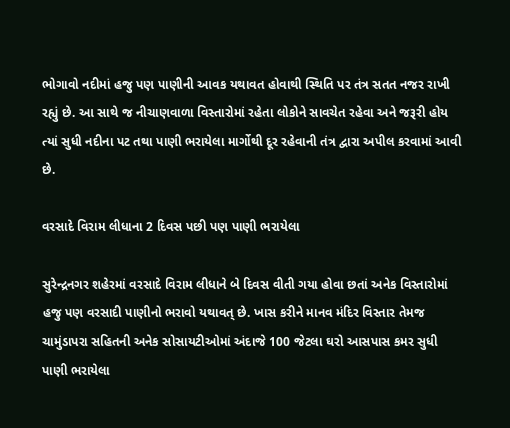ભોગાવો નદીમાં હજુ પણ પાણીની આવક યથાવત હોવાથી સ્થિતિ પર તંત્ર સતત નજર રાખી રહ્યું છે. આ સાથે જ નીચાણવાળા વિસ્તારોમાં રહેતા લોકોને સાવચેત રહેવા અને જરૂરી હોય ત્યાં સુધી નદીના પટ તથા પાણી ભરાયેલા માર્ગોથી દૂર રહેવાની તંત્ર દ્વારા અપીલ કરવામાં આવી છે.

વરસાદે વિરામ લીધાના 2 દિવસ પછી પણ પાણી ભરાયેલા

સુરેન્દ્રનગર શહેરમાં વરસાદે વિરામ લીધાને બે દિવસ વીતી ગયા હોવા છતાં અનેક વિસ્તારોમાં હજુ પણ વરસાદી પાણીનો ભરાવો યથાવત્ છે. ખાસ કરીને માનવ મંદિર વિસ્તાર તેમજ ચામુંડાપરા સહિતની અનેક સોસાયટીઓમાં અંદાજે 100 જેટલા ઘરો આસપાસ કમર સુધી પાણી ભરાયેલા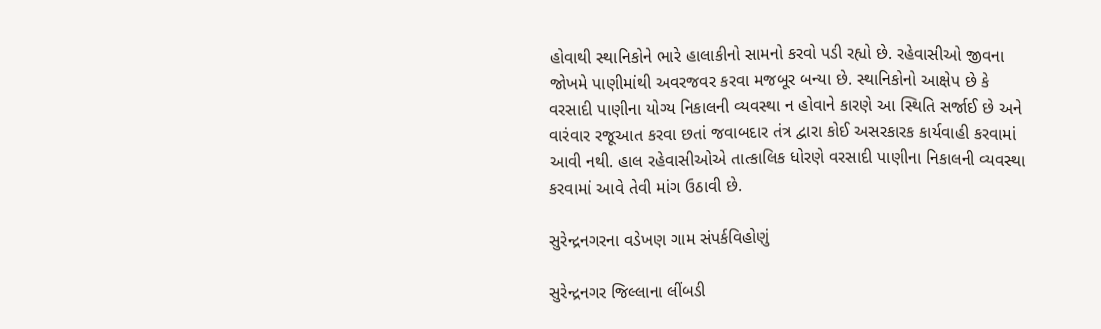હોવાથી સ્થાનિકોને ભારે હાલાકીનો સામનો કરવો પડી રહ્યો છે. રહેવાસીઓ જીવના જોખમે પાણીમાંથી અવરજવર કરવા મજબૂર બન્યા છે. સ્થાનિકોનો આક્ષેપ છે કે વરસાદી પાણીના યોગ્ય નિકાલની વ્યવસ્થા ન હોવાને કારણે આ સ્થિતિ સર્જાઈ છે અને વારંવાર રજૂઆત કરવા છતાં જવાબદાર તંત્ર દ્વારા કોઈ અસરકારક કાર્યવાહી કરવામાં આવી નથી. હાલ રહેવાસીઓએ તાત્કાલિક ધોરણે વરસાદી પાણીના નિકાલની વ્યવસ્થા કરવામાં આવે તેવી માંગ ઉઠાવી છે.

સુરેન્દ્રનગરના વડેખણ ગામ સંપર્કવિહોણું

સુરેન્દ્રનગર જિલ્લાના લીંબડી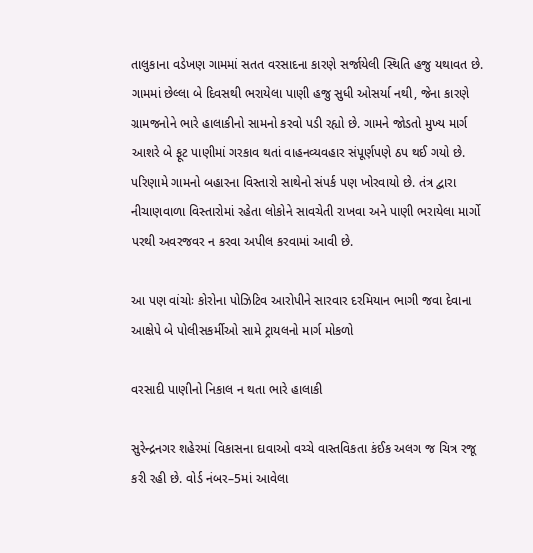તાલુકાના વડેખણ ગામમાં સતત વરસાદના કારણે સર્જાયેલી સ્થિતિ હજુ યથાવત છે. ગામમાં છેલ્લા બે દિવસથી ભરાયેલા પાણી હજુ સુધી ઓસર્યા નથી, જેના કારણે ગ્રામજનોને ભારે હાલાકીનો સામનો કરવો પડી રહ્યો છે. ગામને જોડતો મુખ્ય માર્ગ આશરે બે ફૂટ પાણીમાં ગરકાવ થતાં વાહનવ્યવહાર સંપૂર્ણપણે ઠપ થઈ ગયો છે. પરિણામે ગામનો બહારના વિસ્તારો સાથેનો સંપર્ક પણ ખોરવાયો છે. તંત્ર દ્વારા નીચાણવાળા વિસ્તારોમાં રહેતા લોકોને સાવચેતી રાખવા અને પાણી ભરાયેલા માર્ગો પરથી અવરજવર ન કરવા અપીલ કરવામાં આવી છે.

આ પણ વાંચોઃ કોરોના પોઝિટિવ આરોપીને સારવાર દરમિયાન ભાગી જવા દેવાના આક્ષેપે બે પોલીસકર્મીઓ સામે ટ્રાયલનો માર્ગ મોકળો

વરસાદી પાણીનો નિકાલ ન થતા ભારે હાલાકી

સુરેન્દ્રનગર શહેરમાં વિકાસના દાવાઓ વચ્ચે વાસ્તવિકતા કંઈક અલગ જ ચિત્ર રજૂ કરી રહી છે. વોર્ડ નંબર–5માં આવેલા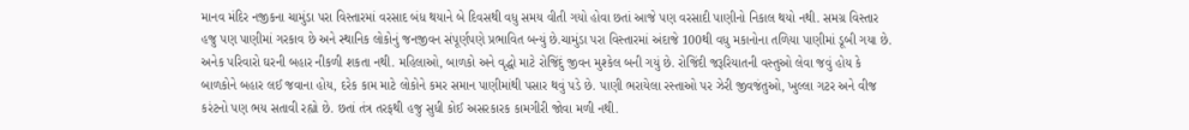માનવ મંદિર નજીકના ચામુંડા પરા વિસ્તારમાં વરસાદ બંધ થયાને બે દિવસથી વધુ સમય વીતી ગયો હોવા છતાં આજે પણ વરસાદી પાણીનો નિકાલ થયો નથી. સમગ્ર વિસ્તાર હજુ પણ પાણીમાં ગરકાવ છે અને સ્થાનિક લોકોનું જનજીવન સંપૂર્ણપણે પ્રભાવિત બન્યું છે.ચામુંડા પરા વિસ્તારમાં અંદાજે 100થી વધુ મકાનોના તળિયા પાણીમાં ડૂબી ગયા છે. અનેક પરિવારો ઘરની બહાર નીકળી શકતા નથી. મહિલાઓ, બાળકો અને વૃદ્ધો માટે રોજિંદું જીવન મુશ્કેલ બની ગયું છે. રોજિંદી જરૂરિયાતની વસ્તુઓ લેવા જવું હોય કે બાળકોને બહાર લઈ જવાના હોય, દરેક કામ માટે લોકોને કમર સમાન પાણીમાંથી પસાર થવું પડે છે. પાણી ભરાયેલા રસ્તાઓ પર ઝેરી જીવજંતુઓ, ખુલ્લા ગટર અને વીજ કરંટનો પણ ભય સતાવી રહ્યો છે. છતાં તંત્ર તરફથી હજુ સુધી કોઈ અસરકારક કામગીરી જોવા મળી નથી.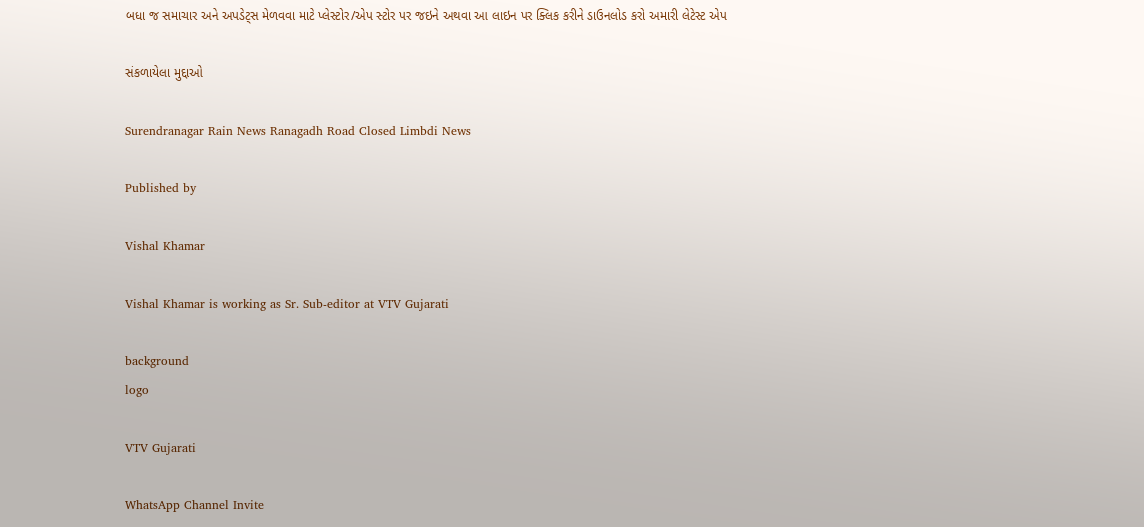બધા જ સમાચાર અને અપડેટ્સ મેળવવા માટે પ્લેસ્ટોર/એપ સ્ટોર પર જઇને અથવા આ લાઇન પર ક્લિક કરીને ડાઉનલોડ કરો અમારી લેટેસ્ટ એપ

સંકળાયેલા મુદ્દાઓ

Surendranagar Rain News Ranagadh Road Closed Limbdi News

Published by

Vishal Khamar

Vishal Khamar is working as Sr. Sub-editor at VTV Gujarati

background
logo

VTV Gujarati

WhatsApp Channel Invite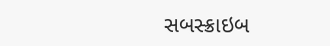સબસ્ક્રાઇબ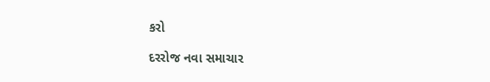કરો

દરરોજ નવા સમાચાર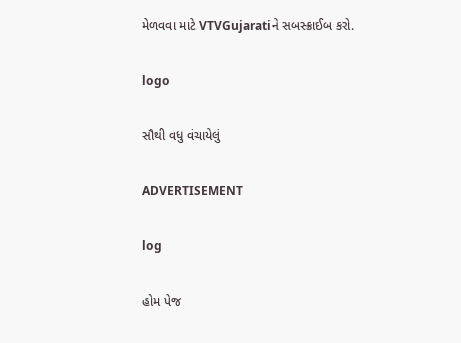મેળવવા માટે VTVGujaratiને સબસ્ક્રાઈબ કરો.

logo

સૌથી વધુ વંચાયેલું

ADVERTISEMENT

log

હોમ પેજ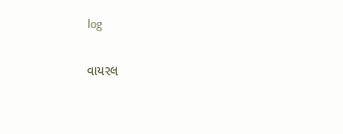log

વાયરલ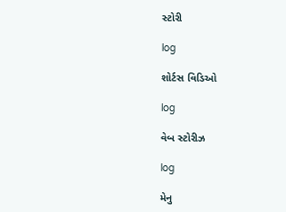સ્ટોરી

log

શોર્ટસ વિડિઓ

log

વેબ સ્ટોરીઝ

log

મેનુ